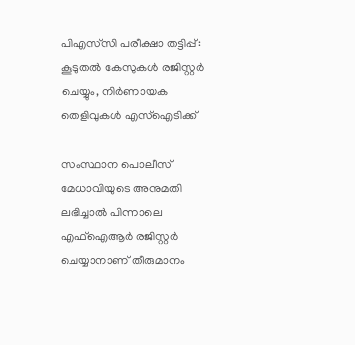പിഎസ്‌സി പരീക്ഷാ തട്ടിപ്പ്: കൂടുതല്‍ കേസുകള്‍ രജിസ്റ്റര്‍ ചെയ്യും, നിര്‍ണായക തെളിവുകള്‍ എസ്‌ഐടിക്ക്

സംസ്ഥാന പൊലീസ് മേധാവിയുടെ അനുമതി ലഭിച്ചാല്‍ പിന്നാലെ എഫ്‌ഐആര്‍ രജിസ്റ്റര്‍ ചെയ്യാനാണ് തീരുമാനം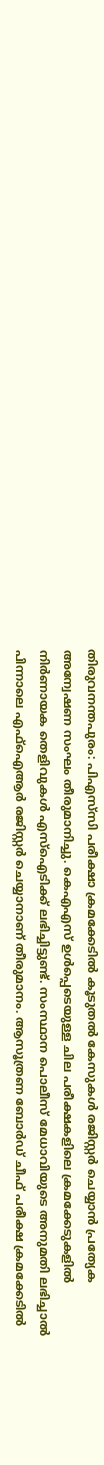തിരുവനന്തപുരം: പിഎസ്‌സി പരീക്ഷാ ക്രമക്കേടില്‍ കൂടുതല്‍ കേസുകള്‍ രജിസ്റ്റര്‍ ചെയ്യാന്‍ പ്രത്യേക അന്വേഷണ സംഘം തീരുമാനിച്ചു. കെഎഎസ് ഉള്‍പ്പെടെയുള്ള ചില പരീക്ഷകളിലെ ക്രമക്കേടുകളില്‍ നിര്‍ണായക തെളിവുകള്‍ എസ്‌ഐടിക്ക് ലഭിച്ചിട്ടുണ്ട്. സംസ്ഥാന പൊലീസ് മേധാവിയുടെ അനുമതി ലഭിച്ചാല്‍ പിന്നാലെ എഫ്‌ഐആര്‍ രജിസ്റ്റര്‍ ചെയ്യാനാണ് തീരുമാനം. ആസൂത്രണ ബോര്‍ഡ് ചീഫ് പരീക്ഷ ക്രമക്കേടില്‍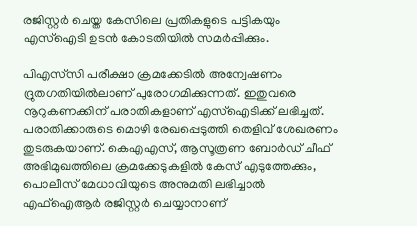രജിസ്റ്റര്‍ ചെയ്ത കേസിലെ പ്രതികളുടെ പട്ടികയും എസ്‌ഐടി ഉടന്‍ കോടതിയില്‍ സമര്‍പ്പിക്കും.

പിഎസ്‌സി പരീക്ഷാ ക്രമക്കേടില്‍ അന്വേഷണം ദ്രുതഗതിയില്‍ലാണ് പുരോഗമിക്കുന്നത്. ഇതുവരെ നൂറുകണക്കിന് പരാതികളാണ് എസ്‌ഐടിക്ക് ലഭിച്ചത്. പരാതിക്കാരുടെ മൊഴി രേഖപ്പെടുത്തി തെളിവ് ശേഖരണം തുടരുകയാണ്. കെഎഎസ്, ആസൂത്രണ ബോര്‍ഡ് ചീഫ് അഭിമുഖത്തിലെ ക്രമക്കേടുകളില്‍ കേസ് എടുത്തേക്കും, പൊലീസ് മേധാവിയുടെ അനുമതി ലഭിച്ചാല്‍ എഫ്‌ഐആര്‍ രജിസ്റ്റര്‍ ചെയ്യാനാണ്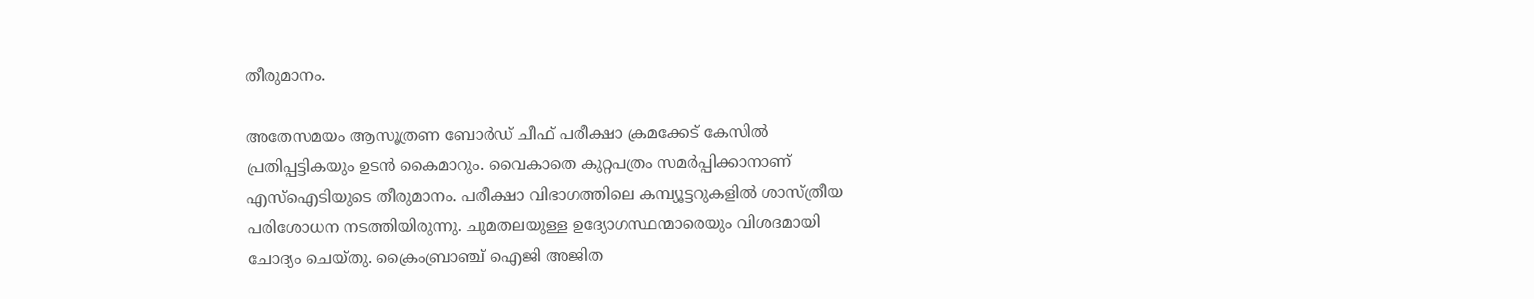തീരുമാനം.

അതേസമയം ആസൂത്രണ ബോര്‍ഡ് ചീഫ് പരീക്ഷാ ക്രമക്കേട് കേസില്‍ പ്രതിപ്പട്ടികയും ഉടന്‍ കൈമാറും. വൈകാതെ കുറ്റപത്രം സമര്‍പ്പിക്കാനാണ് എസ്‌ഐടിയുടെ തീരുമാനം. പരീക്ഷാ വിഭാഗത്തിലെ കമ്പ്യൂട്ടറുകളില്‍ ശാസ്ത്രീയ പരിശോധന നടത്തിയിരുന്നു. ചുമതലയുള്ള ഉദ്യോഗസ്ഥന്മാരെയും വിശദമായി ചോദ്യം ചെയ്തു. ക്രൈംബ്രാഞ്ച് ഐജി അജിത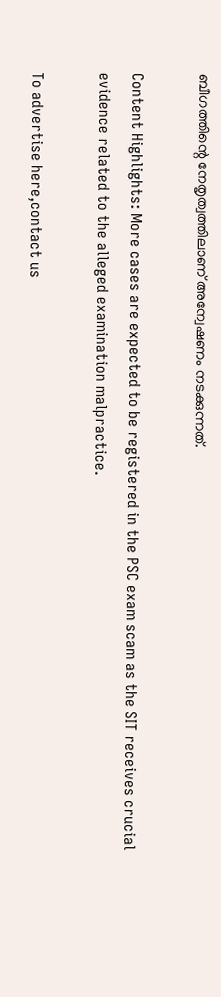ബീഗത്തിന്റെ നേതൃത്വത്തിലാണ് അന്വേഷണം നടക്കുന്നത്.

Content Highlights: More cases are expected to be registered in the PSC exam scam as the SIT receives crucial evidence related to the alleged examination malpractice.

To advertise here,contact us